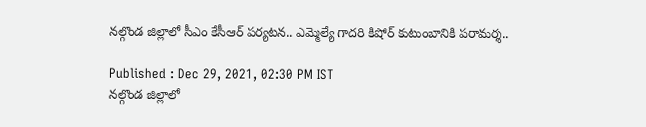నల్గొండ జిల్లాలో సీఎం కేసీఆర్ పర్యటన.. ఎమ్మెల్యే గాదరి కిషోర్ కుటుంబానికి పరామర్శ..

Published : Dec 29, 2021, 02:30 PM IST
నల్గొండ జిల్లాలో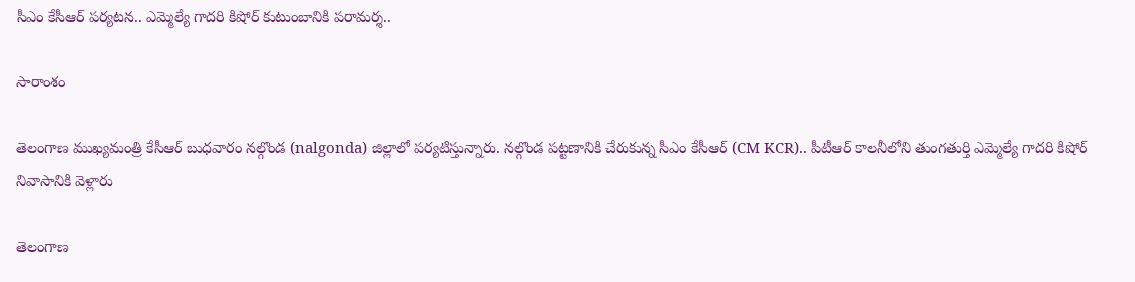సీఎం కేసీఆర్ పర్యటన.. ఎమ్మెల్యే గాదరి కిషోర్ కుటుంబానికి పరామర్శ..

సారాంశం

తెలంగాణ ముఖ్యమంత్రి కేసీఆర్‌ బుధవారం నల్గొండ (nalgonda) జిల్లాలో పర్యటిస్తున్నారు. నల్గొండ పట్టణానికి చేరుకున్న సీఎం కేసీఆర్ (CM KCR).. పీటీఆర్ కాలనీలోని తుంగతుర్తి ఎమ్మెల్యే గాదరి కిషోర్ నివాసానికి వెళ్లారు

తెలంగాణ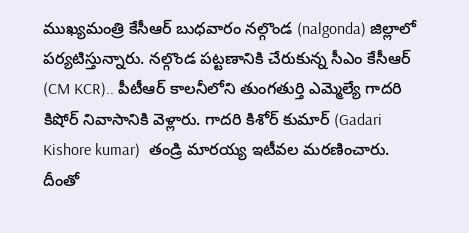ముఖ్యమంత్రి కేసీఆర్‌ బుధవారం నల్గొండ (nalgonda) జిల్లాలో పర్యటిస్తున్నారు. నల్గొండ పట్టణానికి చేరుకున్న సీఎం కేసీఆర్ (CM KCR).. పీటీఆర్ కాలనీలోని తుంగతుర్తి ఎమ్మెల్యే గాదరి కిషోర్ నివాసానికి వెళ్లారు. గాదరి కిశోర్‌ కుమార్‌ (Gadari Kishore kumar)  తండ్రి మారయ్య ఇటీవల మరణించారు. దీంతో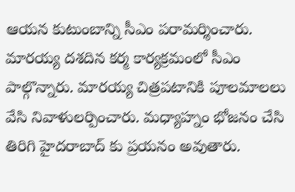ఆయన కుటుంబాన్ని సీఎం పరామర్శించారు. మారయ్య దశదిన కర్మ కార్యక్రమంలో సీఎం పాల్గొన్నారు. మారయ్య చిత్రపటానికి పూలమాలలు వేసి నివాళులర్పించారు. మ‌ధ్యాహ్నం భోజ‌నం చేసి తిరిగి హైద‌రాబాద్ కు ప్ర‌యనం అవుతారు.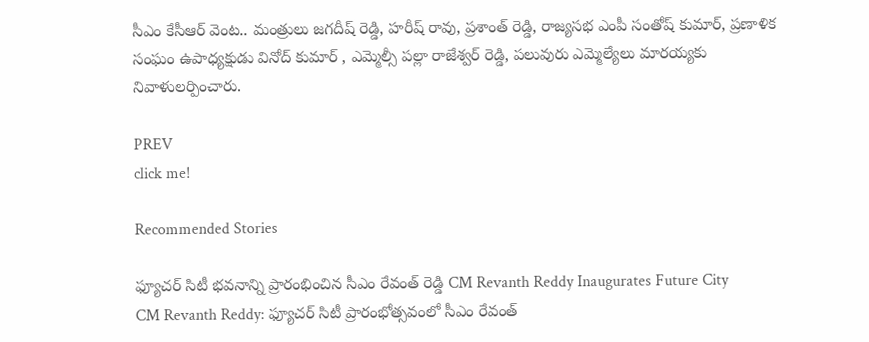సీఎం కేసీఆర్ వెంట.. మంత్రులు జగదీష్ రెడ్డి, హరీష్ రావు, ప్రశాంత్ రెడ్డి, రాజ్యసభ ఎంపీ సంతోష్ కుమార్, ప్రణాళిక సంఘం ఉపాధ్యక్షుడు వినోద్ కుమార్ , ఎమ్మెల్సీ పల్లా రాజేశ్వర్ రెడ్డి, పలువురు ఎమ్మెల్యేలు మారయ్యకు నివాళులర్పించారు.

PREV
click me!

Recommended Stories

ఫ్యూచర్ సిటీ భవనాన్ని ప్రారంభించిన సీఎం రేవంత్ రెడ్డి CM Revanth Reddy Inaugurates Future City
CM Revanth Reddy: ఫ్యూచర్ సిటీ ప్రారంభోత్సవంలో సీఎం రేవంత్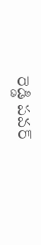రెడ్డి పవర్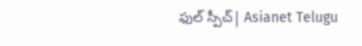ఫుల్ స్పీచ్| Asianet Telugu